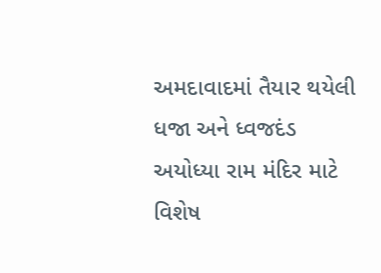અમદાવાદમાં તૈયાર થયેલી ધજા અને ધ્વજદંડ અયોધ્યા રામ મંદિર માટે વિશેષ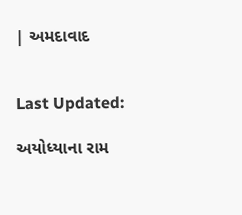| અમદાવાદ


Last Updated:

અયોધ્યાના રામ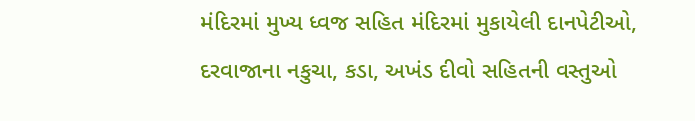મંદિરમાં મુખ્ય ધ્વજ સહિત મંદિરમાં મુકાયેલી દાનપેટીઓ, દરવાજાના નકુચા, કડા, અખંડ દીવો સહિતની વસ્તુઓ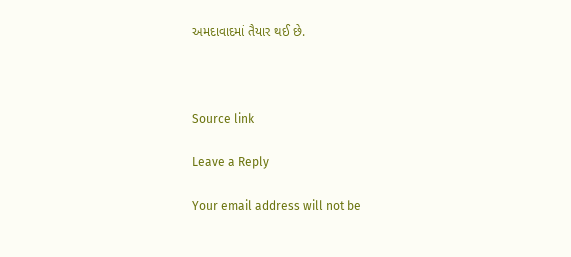અમદાવાદમાં તૈયાર થઈ છે.



Source link

Leave a Reply

Your email address will not be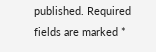published. Required fields are marked *